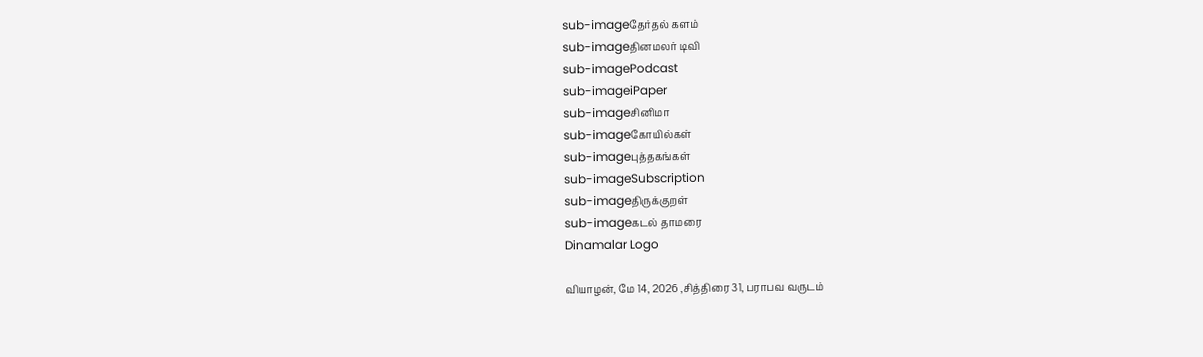sub-imageதேர்தல் களம்
sub-imageதினமலர் டிவி
sub-imagePodcast
sub-imageiPaper
sub-imageசினிமா
sub-imageகோயில்கள்
sub-imageபுத்தகங்கள்
sub-imageSubscription
sub-imageதிருக்குறள்
sub-imageகடல் தாமரை
Dinamalar Logo

வியாழன், மே 14, 2026 ,சித்திரை 31, பராபவ வருடம்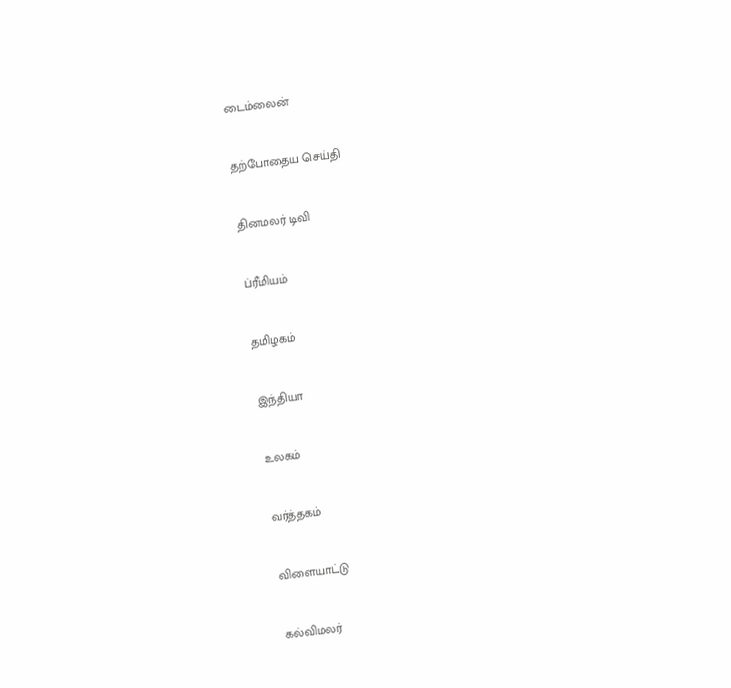டைம்லைன்


தற்போதைய செய்தி


தினமலர் டிவி


ப்ரீமியம்


தமிழகம்


இந்தியா


உலகம்


வர்த்தகம்


விளையாட்டு


கல்விமலர்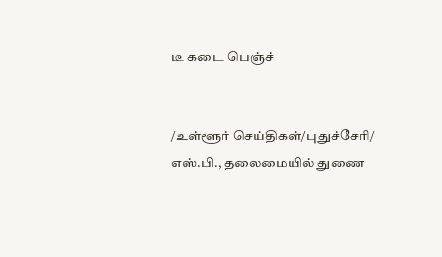டீ கடை பெஞ்ச்


/உள்ளூர் செய்திகள்/புதுச்சேரி/ எஸ்.பி., தலைமையில் துணை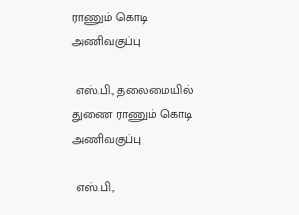ராணும் கொடி அணிவகுப்பு

 எஸ்.பி., தலைமையில் துணை ராணும் கொடி அணிவகுப்பு

 எஸ்.பி.,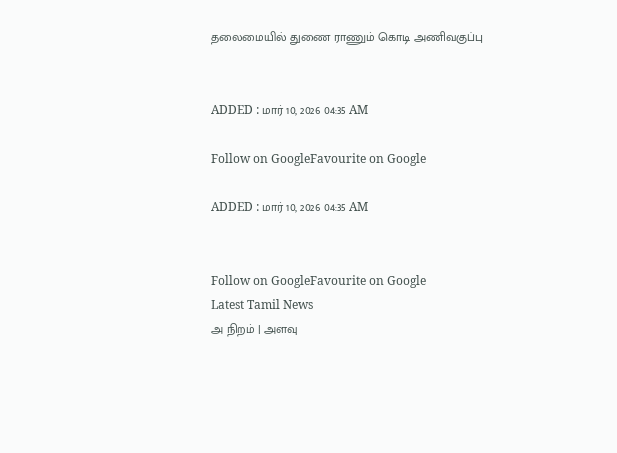தலைமையில் துணை ராணும் கொடி அணிவகுப்பு


ADDED : மார் 10, 2026 04:35 AM

Follow on GoogleFavourite on Google

ADDED : மார் 10, 2026 04:35 AM


Follow on GoogleFavourite on Google
Latest Tamil News
அ நிறம் | அளவு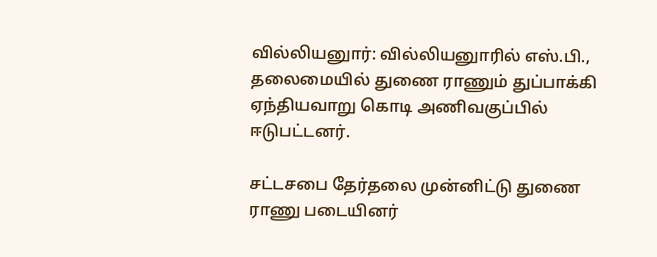வில்லியனுார்: வில்லியனுாரில் எஸ்.பி., தலைமையில் துணை ராணும் துப்பாக்கி ஏந்தியவாறு கொடி அணிவகுப்பில் ஈடுபட்டனர்.

சட்டசபை தேர்தலை முன்னிட்டு துணை ராணு படையினர்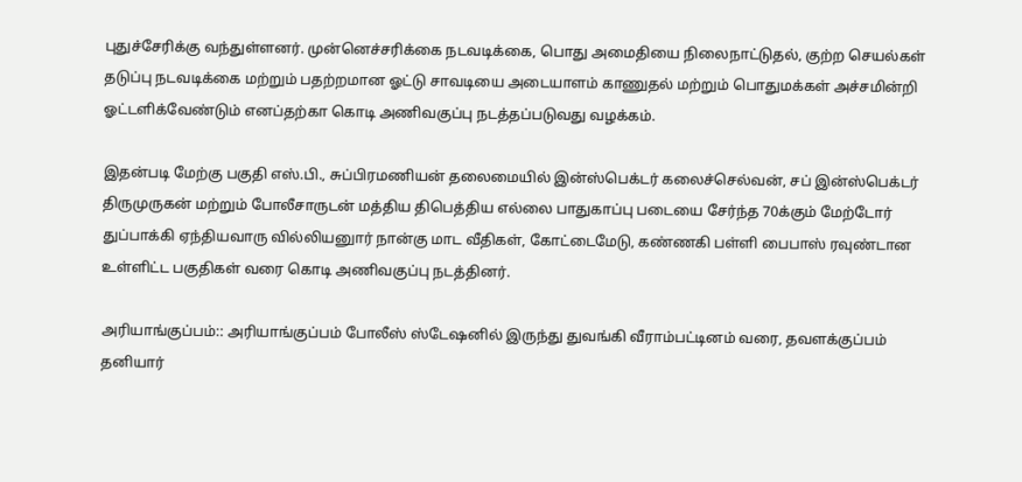புதுச்சேரிக்கு வந்துள்ளனர். முன்னெச்சரிக்கை நடவடிக்கை, பொது அமைதியை நிலைநாட்டுதல், குற்ற செயல்கள் தடுப்பு நடவடிக்கை மற்றும் பதற்றமான ஓட்டு சாவடியை அடையாளம் காணுதல் மற்றும் பொதுமக்கள் அச்சமின்றி ஓட்டளிக்வேண்டும் எனப்தற்கா கொடி அணிவகுப்பு நடத்தப்படுவது வழக்கம்.

இதன்படி மேற்கு பகுதி எஸ்.பி., சுப்பிரமணியன் தலைமையில் இன்ஸ்பெக்டர் கலைச்செல்வன், சப் இன்ஸ்பெக்டர் திருமுருகன் மற்றும் போலீசாருடன் மத்திய திபெத்திய எல்லை பாதுகாப்பு படையை சேர்ந்த 70க்கும் மேற்டோர் துப்பாக்கி ஏந்தியவாரு வில்லியனுார் நான்கு மாட வீதிகள், கோட்டைமேடு, கண்ணகி பள்ளி பைபாஸ் ரவுண்டான உள்ளிட்ட பகுதிகள் வரை கொடி அணிவகுப்பு நடத்தினர்.

அரியாங்குப்பம்:: அரியாங்குப்பம் போலீஸ் ஸ்டேஷனில் இருந்து துவங்கி வீராம்பட்டினம் வரை, தவளக்குப்பம் தனியார்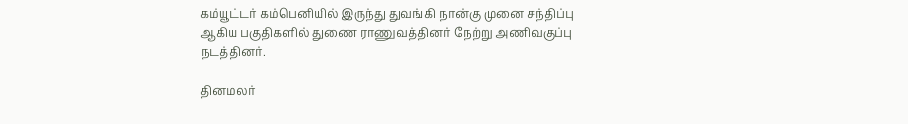கம்யூட்டர் கம்பெனியில் இருந்து துவங்கி நான்கு முனை சந்திப்பு ஆகிய பகுதிகளில் துணை ராணுவத்தினர் நேற்று அணிவகுப்பு நடத்தினர்.

தினமலர்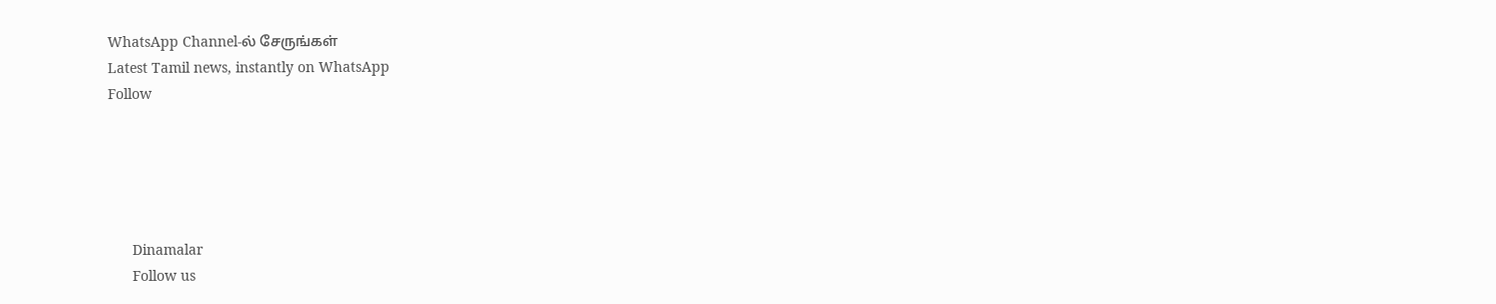WhatsApp Channel-ல் சேருங்கள்
Latest Tamil news, instantly on WhatsApp
Follow





      Dinamalar
      Follow us